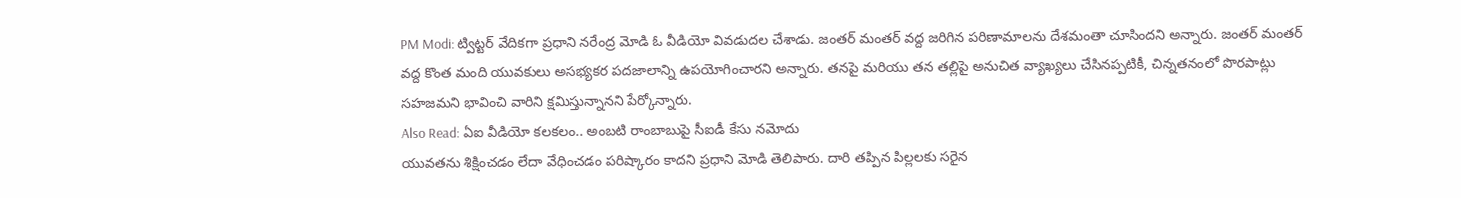PM Modi: ట్విట్టర్ వేదికగా ప్రధాని నరేంద్ర మోడి ఓ వీడియో వివడుదల చేశాడు. జంతర్ మంతర్ వద్ద జరిగిన పరిణామాలను దేశమంతా చూసిందని అన్నారు. జంతర్ మంతర్ వద్ద కొంత మంది యువకులు అసభ్యకర పదజాలాన్ని ఉపయోగించారని అన్నారు. తనపై మరియు తన తల్లిపై అనుచిత వ్యాఖ్యలు చేసినప్పటికీ, చిన్నతనంలో పొరపాట్లు సహజమని భావించి వారిని క్షమిస్తున్నానని పేర్కోన్నారు.
Also Read: ఏఐ వీడియో కలకలం.. అంబటి రాంబాబుపై సీఐడీ కేసు నమోదు
యువతను శిక్షించడం లేదా వేధించడం పరిష్కారం కాదని ప్రధాని మోడి తెలిపారు. దారి తప్పిన పిల్లలకు సరైన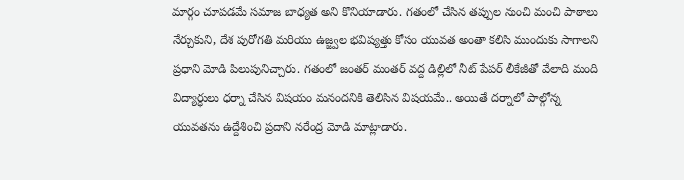మార్గం చూపడమే సమాజ బాధ్యత అని కొనియాడారు. గతంలో చేసిన తప్పుల నుంచి మంచి పాఠాలు నేర్చుకుని, దేశ పురోగతి మరియు ఉజ్జ్వల భవిష్యత్తు కోసం యువత అంతా కలిసి ముందుకు సాగాలని ప్రధాని మోడి పిలుపునిచ్చారు. గతంలో జంతర్ మంతర్ వద్ద డిల్లిలో నీట్ పేపర్ లీకేజీతో వేలాది మంది విద్యార్ధులు ధర్నా చేసిన విషయం మనందనికి తెలిసిన విషయమే.. అయితే దర్నాలో పాల్గోన్న యువతను ఉద్దేశించి ప్రదాని నరేంద్ర మోడి మాట్లాడారు.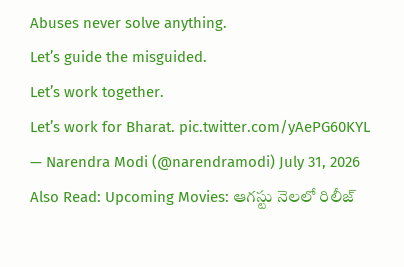Abuses never solve anything.
Let’s guide the misguided.
Let’s work together.
Let’s work for Bharat. pic.twitter.com/yAePG60KYL
— Narendra Modi (@narendramodi) July 31, 2026
Also Read: Upcoming Movies: ఆగస్టు నెలలో రిలీజ్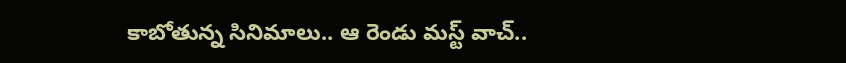కాబోతున్న సినిమాలు.. ఆ రెండు మస్ట్ వాచ్..